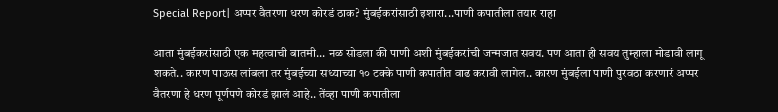Special Report| अप्पर वैतरणा धरण कोरडं ठाक? मुंबईकरांसाठी इशारा...पाणी कपातीला तयार राहा

आता मुंबईकरांसाठी एक महत्वाची बातमी... नळ सोडला की पाणी अशी मुंबईकरांची जन्मजात सवय. पण आता ही सवय तुम्हाला मोडावी लागू शकते.. कारण पाऊस लांबला तर मुंबईच्या सध्याच्या १० टक्के पाणी कपातीत वाढ करावी लागेल.. कारण मुंबईला पाणी पुरवठा करणारं अप्पर वैतरणा हे धरण पूर्णपणे कोरडं झालं आहे.. तेंव्हा पाणी कपातीला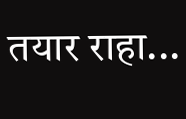तयार राहा...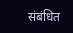संबंधित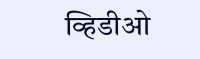व्हिडीओ